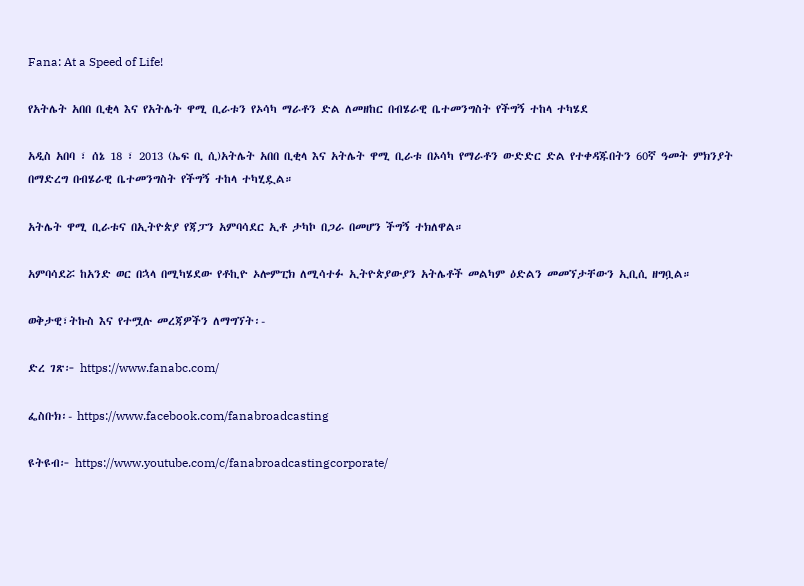Fana: At a Speed of Life!

የአትሌት አበበ ቢቂላ እና የአትሌት ዋሚ ቢራቱን የኦሳካ ማራቶን ድል ለመዘከር በብሄራዊ ቤተመንግስት የችግኝ ተከላ ተካሄደ

አዲስ አበባ ፣ ሰኔ 18 ፣ 2013 (ኤፍ ቢ ሲ)አትሌት አበበ ቢቂላ እና አትሌት ዋሚ ቢራቱ በኦሳካ የማራቶን ውድድር ድል የተቀዳጁበትን 60ኛ ዓመት ምክንያት በማድረግ በብሄራዊ ቤተመንግስት የችግኝ ተከላ ተካሂዷል።

አትሌት ዋሚ ቢራቱና በኢትዮጵያ የጃፓን አምባሳደር ኢቶ ታካኮ በጋራ በመሆን ችግኝ ተክለዋል።

አምባሳደሯ ከአንድ ወር በኋላ በሚካሄደው የቶኪዮ ኦሎምፒክ ለሚሳተፉ ኢትዮጵያውያን አትሌቶች መልካም ዕድልን መመኘታቸውን ኢቢሲ ዘግቧል።

ወቅታዊ፣ትኩስ እና የተሟሉ መረጃዎችን ለማግኘት፡-

ድረ ገጽ፦ https://www.fanabc.com/

ፌስቡክ፡- https://www.facebook.com/fanabroadcasting

ዩትዩብ፦ https://www.youtube.com/c/fanabroadcastingcorporate/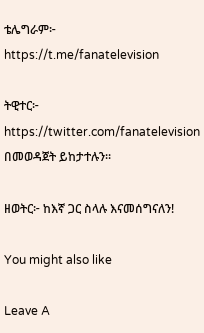ቴሌግራም፦ https://t.me/fanatelevision

ትዊተር፦ https://twitter.com/fanatelevision በመወዳጀት ይከታተሉን፡፡

ዘወትር፦ ከእኛ ጋር ስላሉ እናመሰግናለን!

You might also like

Leave A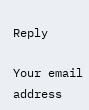Reply

Your email address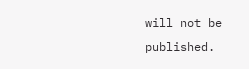will not be published.